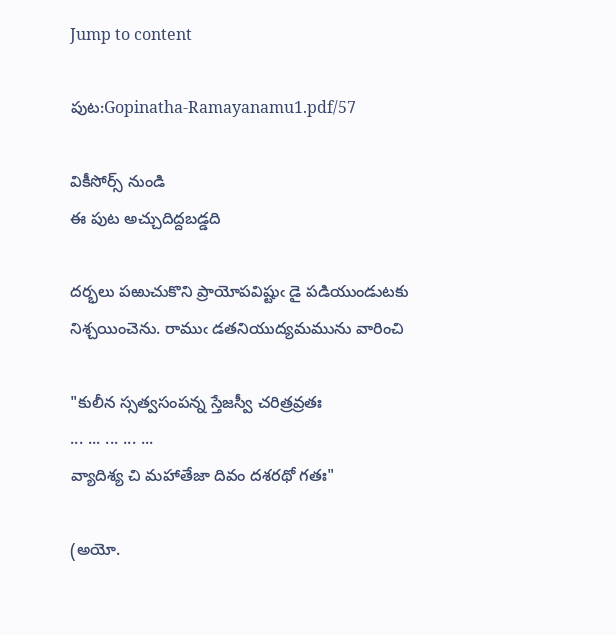Jump to content

పుట:Gopinatha-Ramayanamu1.pdf/57

వికీసోర్స్ నుండి
ఈ పుట అచ్చుదిద్దబడ్డది

దర్భలు పఱుచుకొని ప్రాయోపవిష్టుఁ డై పడియుండుటకు నిశ్చయించెను. రాముఁ డతనియుద్యమమును వారించి

"కులీన స్సత్వసంపన్న స్తేజస్వీ చరిత్రవ్రతః
... ... ... ... ...
వ్యాదిశ్య చి మహాతేజా దివం దశరథో గతః"

(అయో.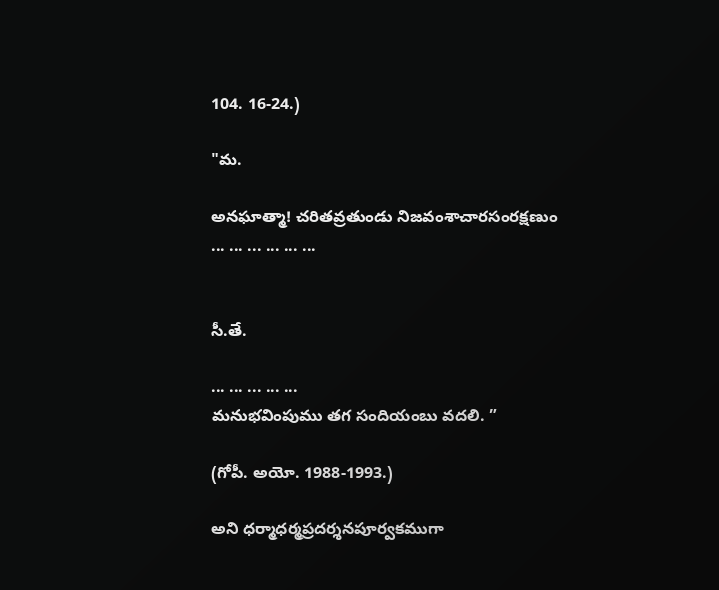104. 16-24.)

"మ.

అనఘాత్మా! చరితవ్రతుండు నిజవంశాచారసంరక్షణుం
... ... ... ... ... ...


సీ.తే.

... ... ... ... ...
మనుభవింపుము తగ సందియంబు వదలి. ”

(గోపీ. అయో. 1988-1993.)

అని ధర్మాధర్మప్రదర్శనపూర్వకముగా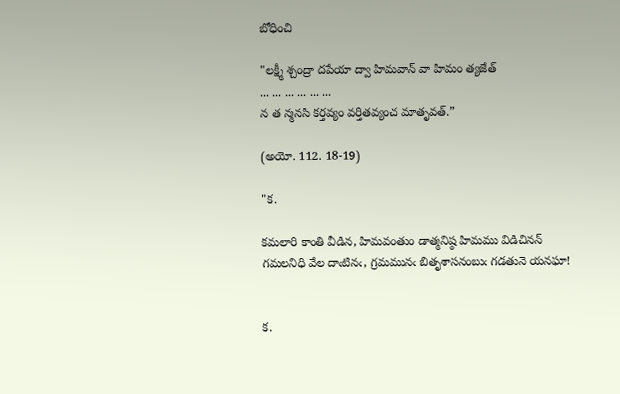బోధించి

"లక్ష్మీ శ్చంద్రా దపేయా ద్వా హిమవాన్ వా హిమం త్యజేత్
... ... ... ... ... ...
న త న్మనసి కర్తవ్యం వర్తితవ్యంచ మాతృవత్.”

(అయో. 112. 18-19)

"క.

కమలారి కాంతి వీడిన, హిమవంతుం డాత్మనిష్ఠ హిమము విడిచినన్
గమలనిధి వేల దాఁటినఁ, గ్రమమునఁ బితృశాసనంబుఁ గడతునె యనఘా!


క.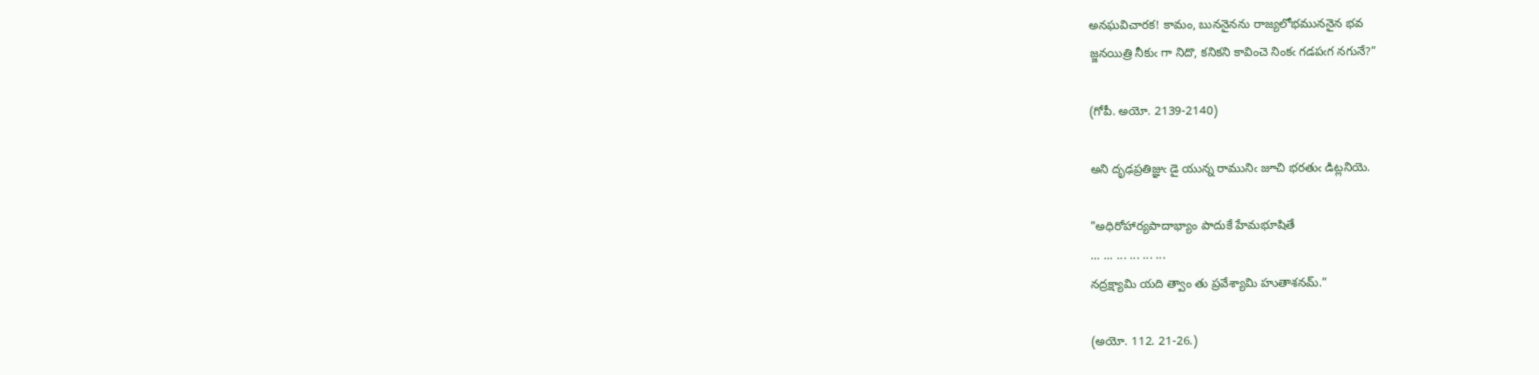అనఘవిచారక! కామం, బుననైనను రాజ్యలోభముననైన భవ
జ్జనయిత్రి నీకుఁ గా నిదొ, కనికని కావించె నింకఁ గడపఁగ నగునే?”

(గోపీ. అయో. 2139-2140)

అని దృఢప్రతిజ్ఞుఁ డై యున్న రామునిఁ జూచి భరతుఁ డిట్లనియె.

"అధిరోహార్యపాదాభ్యాం పాదుకే హేమభూషితే
... ... ... ... ... ...
నద్రక్ష్యామి యది త్వాం తు ప్రవేశ్యామి హుతాశనమ్.”

(అయో. 112. 21-26.)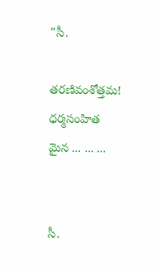"సీ.

తరణివంశోత్తమ! ధర్మసంహిత మైన ... ... ...


సీ.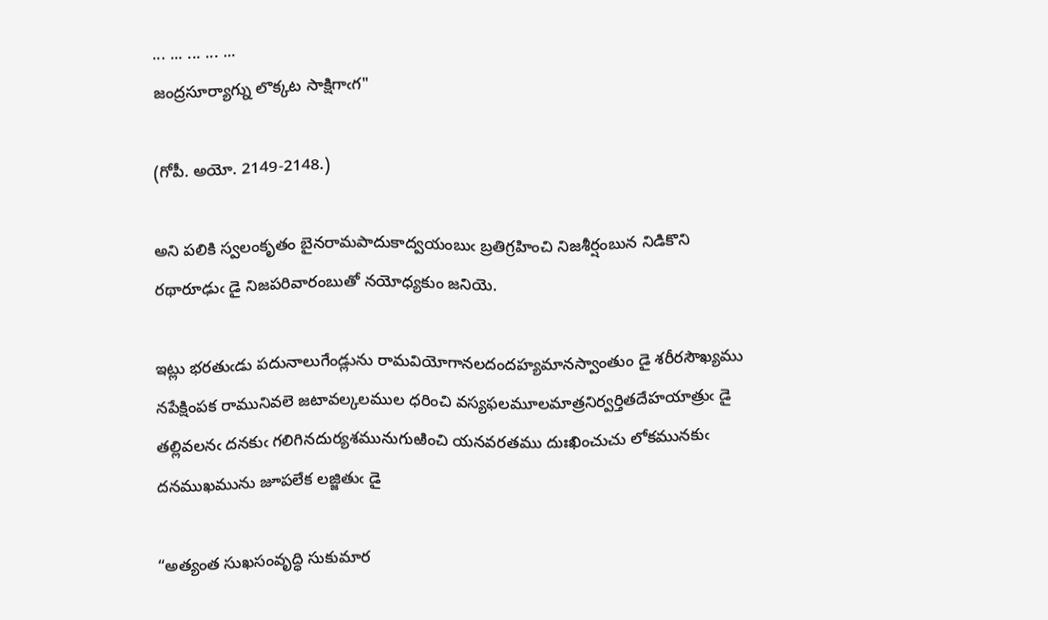... ... ... ... ...
జంద్రసూర్యాగ్ను లొక్కట సాక్షిగాఁగ"

(గోపీ. అయో. 2149-2148.)

అని పలికి స్వలంకృతం బైనరామపాదుకాద్వయంబుఁ బ్రతిగ్రహించి నిజశీర్షంబున నిడికొని రథారూఢుఁ డై నిజపరివారంబుతో నయోధ్యకుం జనియె.

ఇట్లు భరతుఁడు పదునాలుగేండ్లును రామవియోగానలదందహ్యమానస్వాంతుం డై శరీరసౌఖ్యము నపేక్షింపక రామునివలె జటావల్కలముల ధరించి వస్యఫలమూలమాత్రనిర్వర్తితదేహయాత్రుఁ డై తల్లివలనఁ దనకుఁ గలిగినదుర్యశమునుగుఱించి యనవరతము దుఃఖించుచు లోకమునకుఁ దనముఖమును జూపలేక లజ్జితుఁ డై

“అత్యంత సుఖసంవృద్ధి సుకుమార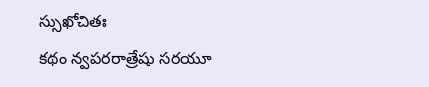స్సుఖోచితః
కథం న్వపరరాత్రేషు సరయూ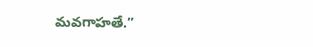మవగాహతే.”